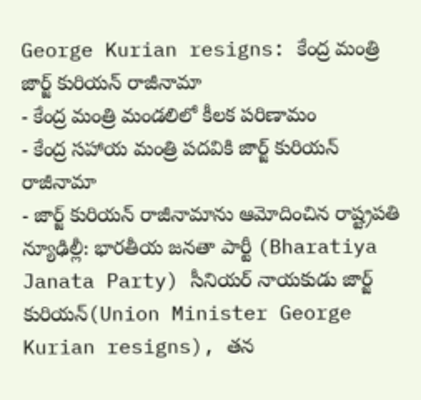George Kurian resigns: కేంద్ర మంత్రి జార్జ్ కురియన్ రాజీనామా
- కేంద్ర మంత్రి మండలిలో కీలక పరిణామం
- కేంద్ర సహాయ మంత్రి పదవికి జార్జ్ కురియన్ రాజీనామా
- జార్జ్ కురియన్ రాజీనామాను ఆమోదించిన రాష్ట్రపతి
న్యూఢిల్లీ: భారతీయ జనతా పార్టీ (Bharatiya Janata Party) సీనియర్ నాయకుడు జార్జ్ కురియన్(Union Minister George Kurian resigns), తన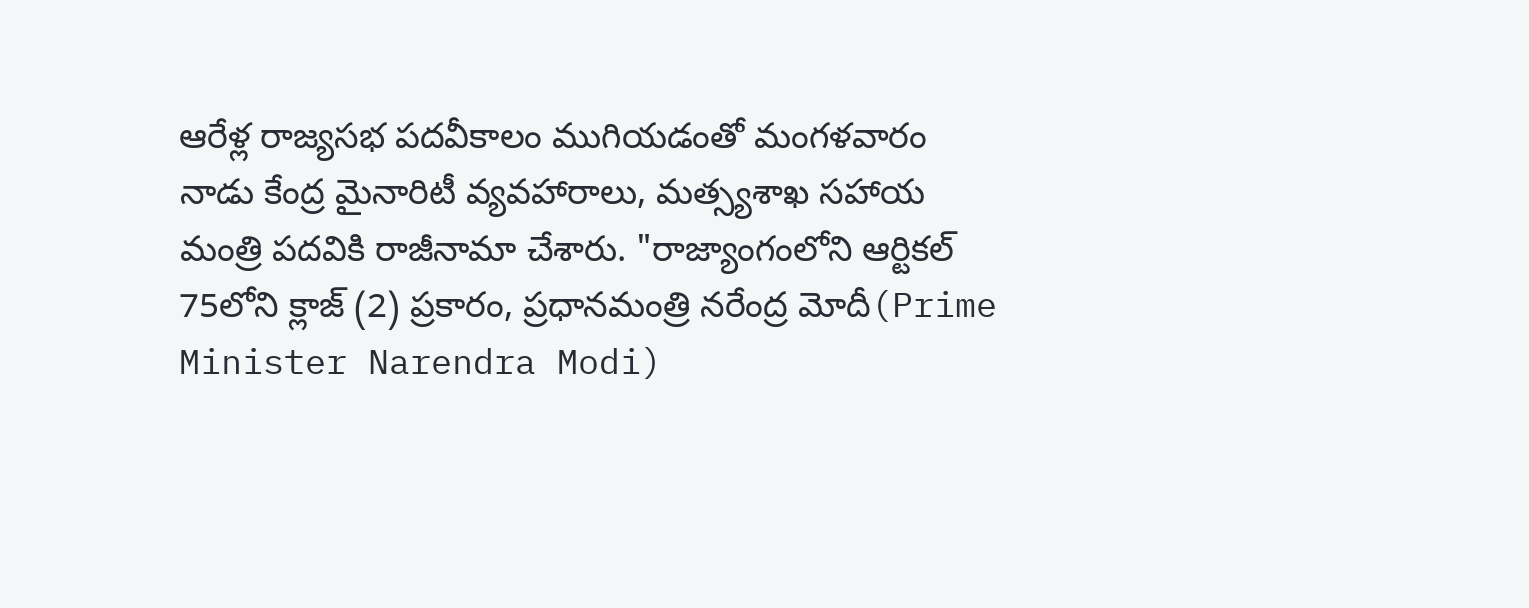ఆరేళ్ల రాజ్యసభ పదవీకాలం ముగియడంతో మంగళవారం నాడు కేంద్ర మైనారిటీ వ్యవహారాలు, మత్స్యశాఖ సహాయ మంత్రి పదవికి రాజీనామా చేశారు. "రాజ్యాంగంలోని ఆర్టికల్ 75లోని క్లాజ్ (2) ప్రకారం, ప్రధానమంత్రి నరేంద్ర మోదీ(Prime Minister Narendra Modi)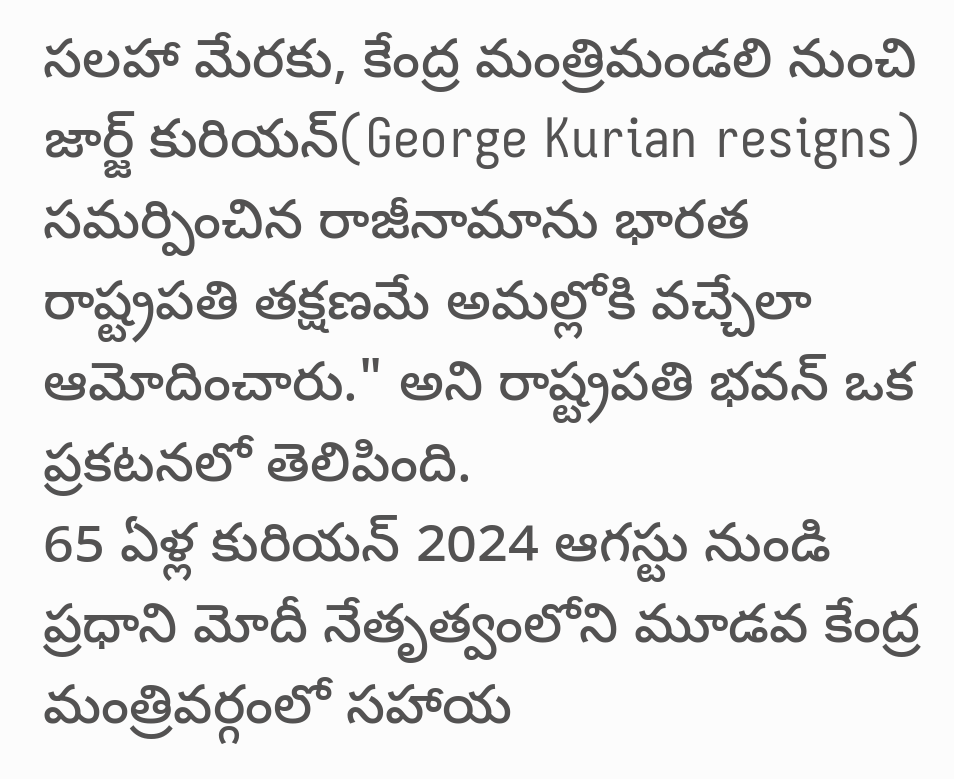సలహా మేరకు, కేంద్ర మంత్రిమండలి నుంచి జార్జ్ కురియన్(George Kurian resigns) సమర్పించిన రాజీనామాను భారత రాష్ట్రపతి తక్షణమే అమల్లోకి వచ్చేలా ఆమోదించారు." అని రాష్ట్రపతి భవన్ ఒక ప్రకటనలో తెలిపింది.
65 ఏళ్ల కురియన్ 2024 ఆగస్టు నుండి ప్రధాని మోదీ నేతృత్వంలోని మూడవ కేంద్ర మంత్రివర్గంలో సహాయ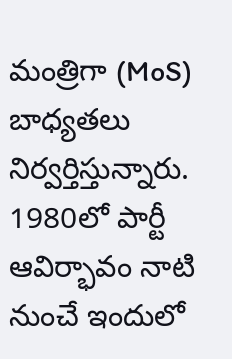మంత్రిగా (MoS) బాధ్యతలు నిర్వర్తిస్తున్నారు. 1980లో పార్టీ ఆవిర్భావం నాటి నుంచే ఇందులో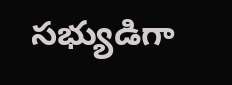సభ్యుడిగా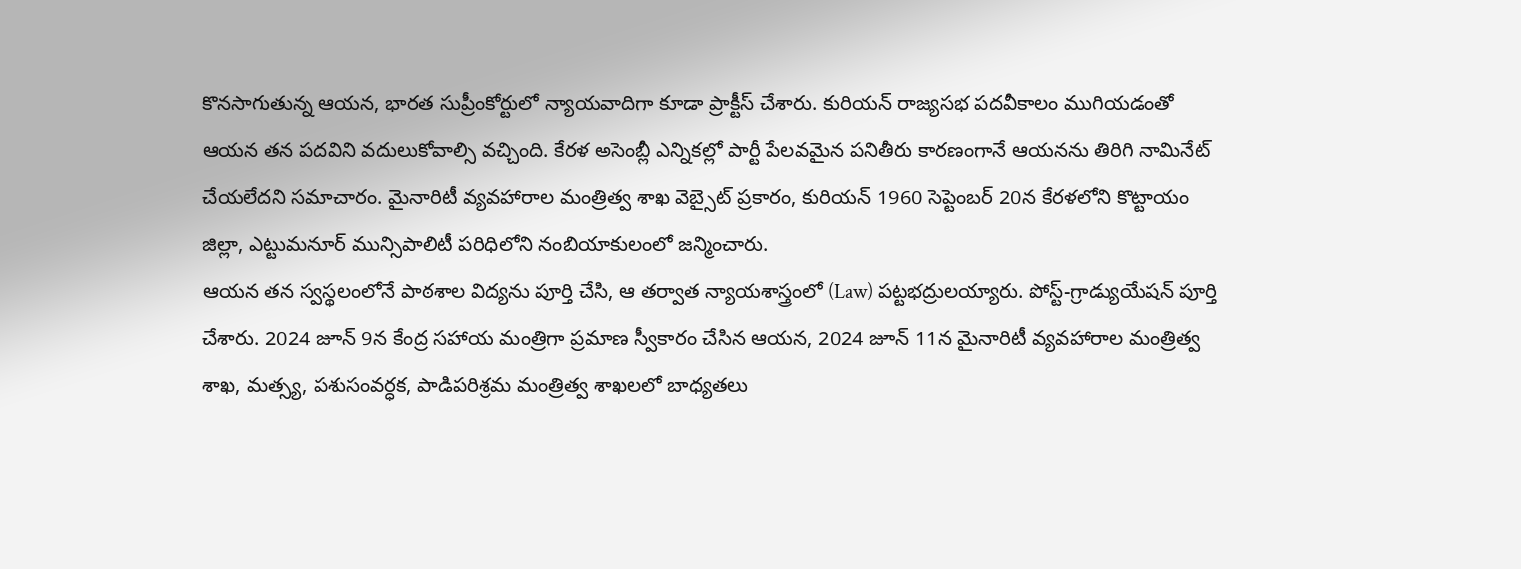కొనసాగుతున్న ఆయన, భారత సుప్రీంకోర్టులో న్యాయవాదిగా కూడా ప్రాక్టీస్ చేశారు. కురియన్ రాజ్యసభ పదవీకాలం ముగియడంతో ఆయన తన పదవిని వదులుకోవాల్సి వచ్చింది. కేరళ అసెంబ్లీ ఎన్నికల్లో పార్టీ పేలవమైన పనితీరు కారణంగానే ఆయనను తిరిగి నామినేట్ చేయలేదని సమాచారం. మైనారిటీ వ్యవహారాల మంత్రిత్వ శాఖ వెబ్సైట్ ప్రకారం, కురియన్ 1960 సెప్టెంబర్ 20న కేరళలోని కొట్టాయం జిల్లా, ఎట్టుమనూర్ మున్సిపాలిటీ పరిధిలోని నంబియాకులంలో జన్మించారు.
ఆయన తన స్వస్థలంలోనే పాఠశాల విద్యను పూర్తి చేసి, ఆ తర్వాత న్యాయశాస్త్రంలో (Law) పట్టభద్రులయ్యారు. పోస్ట్-గ్రాడ్యుయేషన్ పూర్తి చేశారు. 2024 జూన్ 9న కేంద్ర సహాయ మంత్రిగా ప్రమాణ స్వీకారం చేసిన ఆయన, 2024 జూన్ 11న మైనారిటీ వ్యవహారాల మంత్రిత్వ శాఖ, మత్స్య, పశుసంవర్ధక, పాడిపరిశ్రమ మంత్రిత్వ శాఖలలో బాధ్యతలు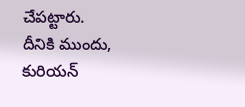చేపట్టారు. దీనికి ముందు, కురియన్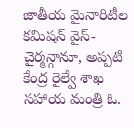జాతీయ మైనారిటీల కమిషన్ వైస్-చైర్మన్గానూ, అప్పటి కేంద్ర రైల్వే శాఖ సహాయ మంత్రి ఓ.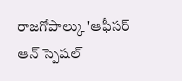రాజగోపాల్కు 'ఆఫీసర్ ఆన్ స్పెషల్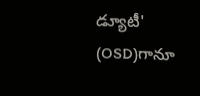డ్యూటీ' (OSD)గానూ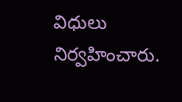విధులు నిర్వహించారు.